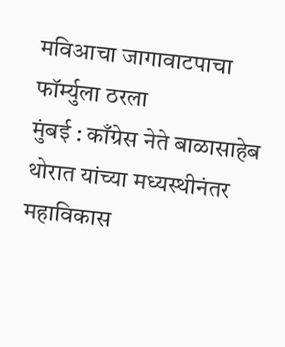मविआचा जागावाटपाचा फॉर्म्युला ठरला
मुंबई : काँग्रेस नेते बाळासाहेब थोरात यांच्या मध्यस्थीनंतर महाविकास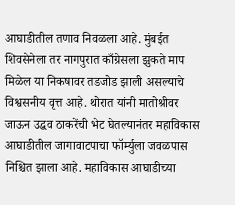आघाडीतील तणाव निवळला आहे. मुंबईत शिवसेनेला तर नागपुरात काँग्रेसला झुकते माप मिळेल या निकषावर तडजोड झाली असल्याचे विश्वसनीय वृत्त आहे. थोरात यांनी मातोश्रीवर जाऊन उद्धव ठाकरेंची भेट घेतल्यानंतर महाविकास आघाडीतील जागावाटपाचा फॉर्म्युला जवळपास निश्चित झाला आहे. महाविकास आघाडीच्या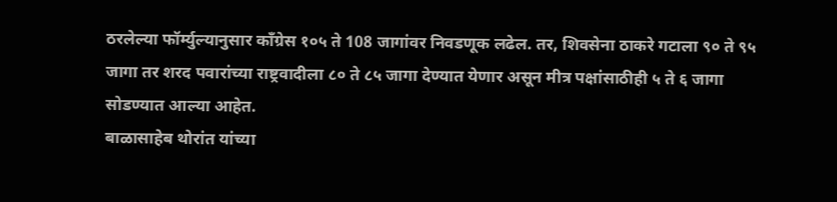ठरलेल्या फॉर्म्युल्यानुसार काँग्रेस १०५ ते 108 जागांवर निवडणूक लढेल. तर, शिवसेना ठाकरे गटाला ९० ते ९५ जागा तर शरद पवारांच्या राष्ट्रवादीला ८० ते ८५ जागा देण्यात येणार असून मीत्र पक्षांसाठीही ५ ते ६ जागा सोडण्यात आल्या आहेत.
बाळासाहेब थोरांत यांच्या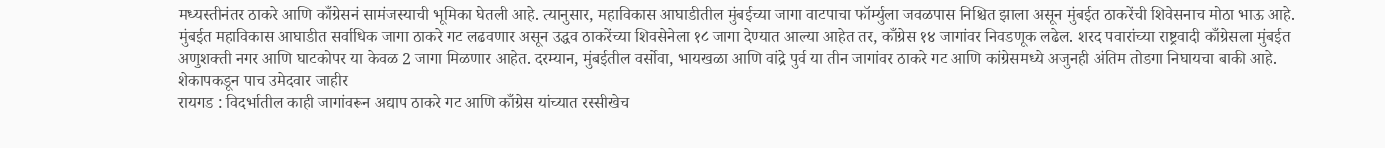मध्यस्तीनंतर ठाकरे आणि काँग्रेसनं सामंजस्याची भूमिका घेतली आहे. त्यानुसार, महाविकास आघाडीतील मुंबईच्या जागा वाटपाचा फॉर्म्युला जवळपास निश्चित झाला असून मुंबईत ठाकरेंची शिवेसनाच मोठा भाऊ आहे. मुंबईत महाविकास आघाडीत सर्वाधिक जागा ठाकरे गट लढवणार असून उद्धव ठाकरेंच्या शिवसेनेला १८ जागा देण्यात आल्या आहेत तर, काँग्रेस १४ जागांवर निवडणूक लढेल. शरद पवारांच्या राष्ट्रवादी काँग्रेसला मुंबईत अणुशक्ती नगर आणि घाटकोपर या केवळ 2 जागा मिळणार आहेत. दरम्यान, मुंबईतील वर्सोवा, भायखळा आणि वांद्रे पुर्व या तीन जागांवर ठाकरे गट आणि कांग्रेसमध्ये अजुनही अंतिम तोडगा निघायचा बाकी आहे.
शेकापकडून पाच उमेदवार जाहीर
रायगड : विदर्भातील काही जागांवरून अद्याप ठाकरे गट आणि काँग्रेस यांच्यात रस्सीखेच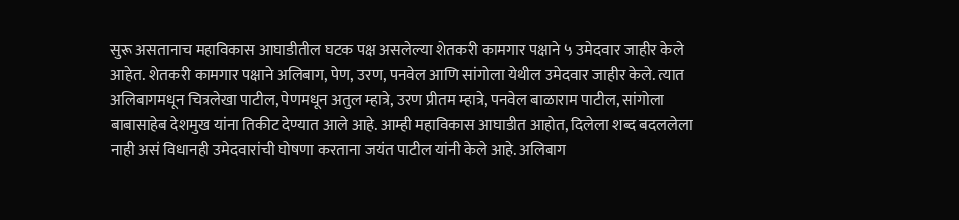सुरू असतानाच महाविकास आघाडीतील घटक पक्ष असलेल्या शेतकरी कामगार पक्षाने ५ उमेदवार जाहीर केले आहेत. शेतकरी कामगार पक्षाने अलिबाग, पेण, उरण, पनवेल आणि सांगोला येथील उमेदवार जाहीर केले. त्यात अलिबागमधून चित्रलेखा पाटील, पेणमधून अतुल म्हात्रे, उरण प्रीतम म्हात्रे, पनवेल बाळाराम पाटील, सांगोला बाबासाहेब देशमुख यांना तिकीट देण्यात आले आहे. आम्ही महाविकास आघाडीत आहोत, दिलेला शब्द बदललेला नाही असं विधानही उमेदवारांची घोषणा करताना जयंत पाटील यांनी केले आहे. अलिबाग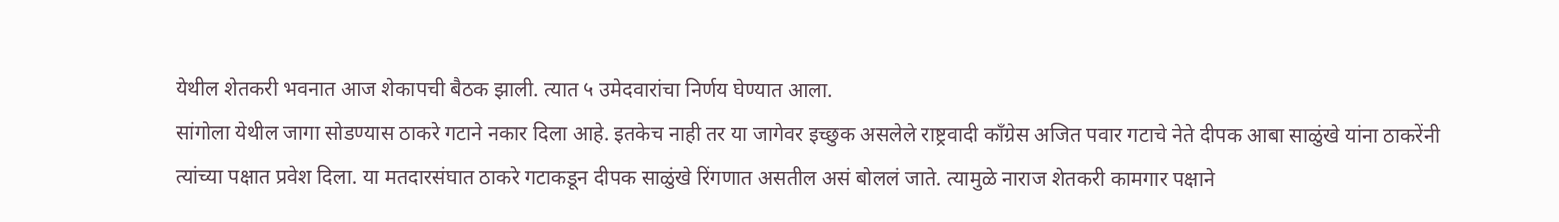येथील शेतकरी भवनात आज शेकापची बैठक झाली. त्यात ५ उमेदवारांचा निर्णय घेण्यात आला.
सांगोला येथील जागा सोडण्यास ठाकरे गटाने नकार दिला आहे. इतकेच नाही तर या जागेवर इच्छुक असलेले राष्ट्रवादी काँग्रेस अजित पवार गटाचे नेते दीपक आबा साळुंखे यांना ठाकरेंनी त्यांच्या पक्षात प्रवेश दिला. या मतदारसंघात ठाकरे गटाकडून दीपक साळुंखे रिंगणात असतील असं बोललं जाते. त्यामुळे नाराज शेतकरी कामगार पक्षाने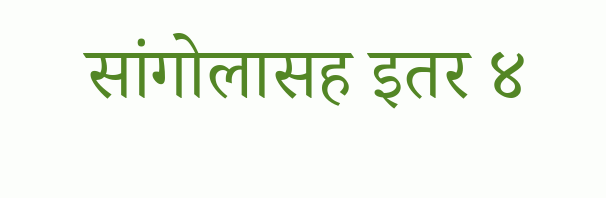सांगोलासह इतर ४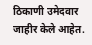ठिकाणी उमेदवार जाहीर केले आहेत.